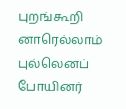புறங்கூறி னாரெல்லாம் புல்லெனப் போயினர்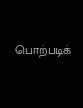பொற்படிக்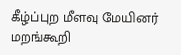கீழ்ப்புற மீளவு மேயினர் மறங்கூறி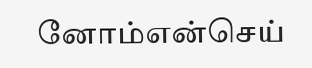னோம்என்செய்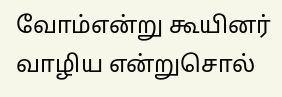வோம்என்று கூயினர் வாழிய என்றுசொல்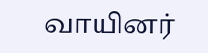வாயினர்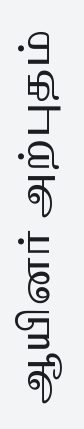ஆயினர் அற்புதம்